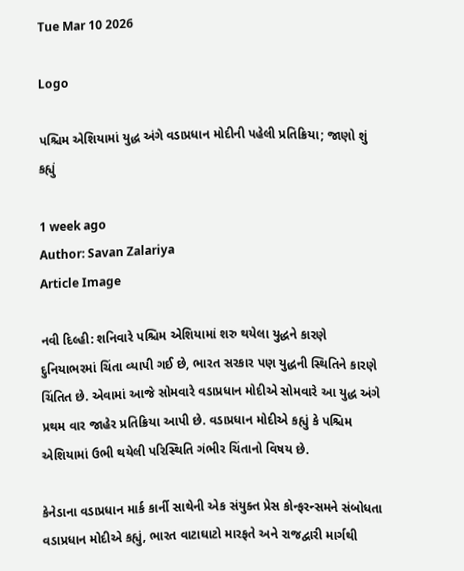Tue Mar 10 2026

Logo

પશ્ચિમ એશિયામાં યુદ્ધ અંગે વડાપ્રધાન મોદીની પહેલી પ્રતિક્રિયા; જાણો શું કહ્યું

1 week ago
Author: Savan Zalariya
Article Image

નવી દિલ્હી: શનિવારે પશ્ચિમ એશિયામાં શરુ થયેલા યુદ્ધને કારણે દુનિયાભરમાં ચિંતા વ્યાપી ગઈ છે, ભારત સરકાર પણ યુદ્ધની સ્થિતિને કારણે ચિંતિત છે. એવામાં આજે સોમવારે વડાપ્રધાન મોદીએ સોમવારે આ યુદ્ધ અંગે પ્રથમ વાર જાહેર પ્રતિક્રિયા આપી છે. વડાપ્રધાન મોદીએ કહ્યું કે પશ્ચિમ એશિયામાં ઉભી થયેલી પરિસ્થિતિ ગંભીર ચિંતાનો વિષય છે.

કેનેડાના વડાપ્રધાન માર્ક કાર્ની સાથેની એક સંયુક્ત પ્રેસ કોન્ફરન્સમને સંબોધતા વડાપ્રધાન મોદીએ કહ્યું, ભારત વાટાઘાટો મારફતે અને રાજદ્વારી માર્ગથી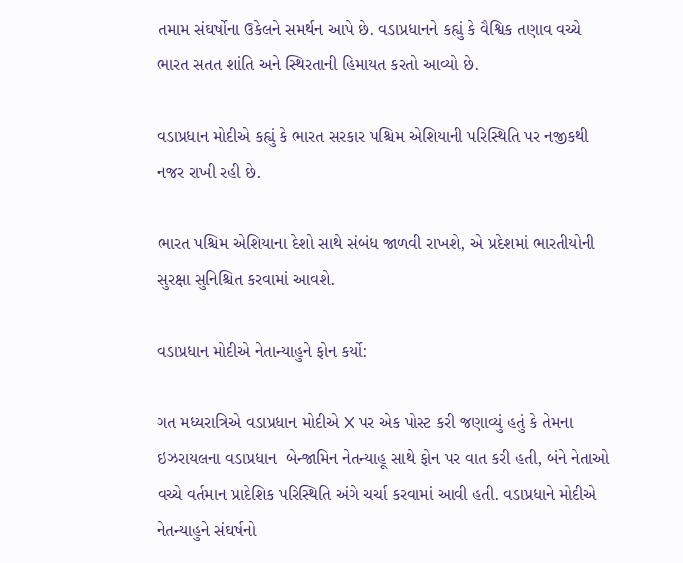તમામ સંઘર્ષોના ઉકેલને સમર્થન આપે છે. વડાપ્રધાનને કહ્યું કે વૈશ્વિક તણાવ વચ્ચે ભારત સતત શાંતિ અને સ્થિરતાની હિમાયત કરતો આવ્યો છે.

વડાપ્રધાન મોદીએ કહ્યું કે ભારત સરકાર પશ્ચિમ એશિયાની પરિસ્થિતિ પર નજીકથી નજર રાખી રહી છે.

ભારત પશ્ચિમ એશિયાના દેશો સાથે સંબંધ જાળવી રાખશે, એ પ્રદેશમાં ભારતીયોની સુરક્ષા સુનિશ્ચિત કરવામાં આવશે.

વડાપ્રધાન મોદીએ નેતાન્યાહુને ફોન કર્યો:

ગત મધ્યરાત્રિએ વડાપ્રધાન મોદીએ X પર એક પોસ્ટ કરી જણાવ્યું હતું કે તેમના ઇઝરાયલના વડાપ્રધાન  બેન્જામિન નેતન્યાહૂ સાથે ફોન પર વાત કરી હતી, બંને નેતાઓ વચ્ચે વર્તમાન પ્રાદેશિક પરિસ્થિતિ અંગે ચર્ચા કરવામાં આવી હતી. વડાપ્રધાને મોદીએ નેતન્યાહુને સંઘર્ષનો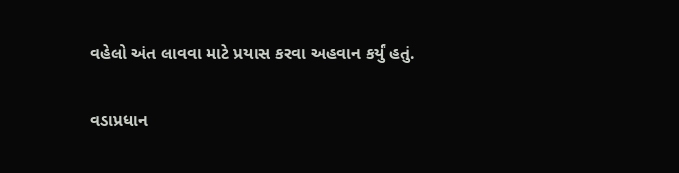વહેલો અંત લાવવા માટે પ્રયાસ કરવા અહવાન કર્યું હતું.

વડાપ્રધાન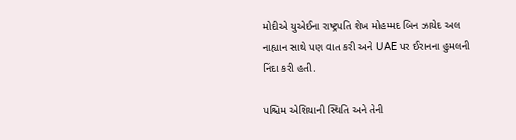મોદીએ યુએઈના રાષ્ટ્રપતિ શેખ મોહમ્મદ બિન ઝાયેદ અલ નાહ્યાન સાથે પણ વાત કરી અને UAE પર ઈરાનના હુમલની  નિંદા કરી હતી.

પશ્ચિમ એશિયાની સ્થિતિ અને તેની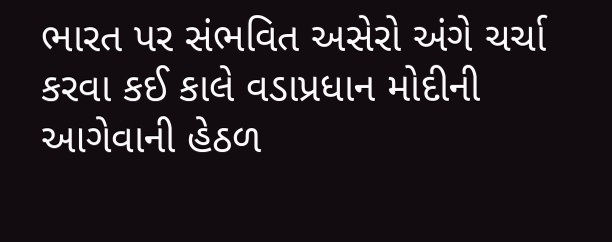ભારત પર સંભવિત અસેરો અંગે ચર્ચા કરવા કઈ કાલે વડાપ્રધાન મોદીની આગેવાની હેઠળ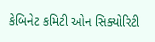કેબિનેટ કમિટી ઓન સિક્યોરિટી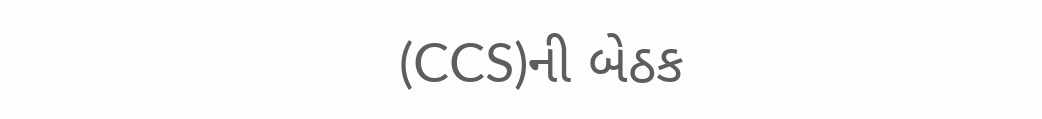(CCS)ની બેઠક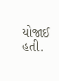યોજાઈ હતી.